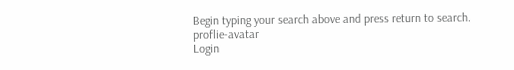Begin typing your search above and press return to search.
proflie-avatar
Login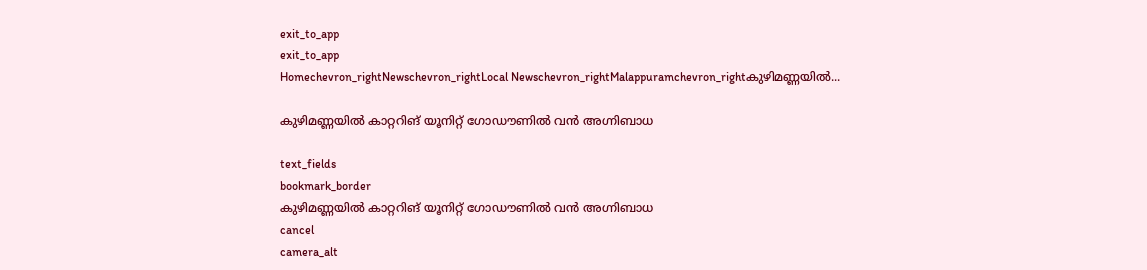exit_to_app
exit_to_app
Homechevron_rightNewschevron_rightLocal Newschevron_rightMalappuramchevron_rightകുഴിമണ്ണയില്‍...

കുഴിമണ്ണയില്‍ കാറ്ററിങ് യൂനിറ്റ് ഗോഡൗണില്‍ വന്‍ അഗ്നിബാധ

text_fields
bookmark_border
കുഴിമണ്ണയില്‍ കാറ്ററിങ് യൂനിറ്റ് ഗോഡൗണില്‍ വന്‍ അഗ്നിബാധ
cancel
camera_alt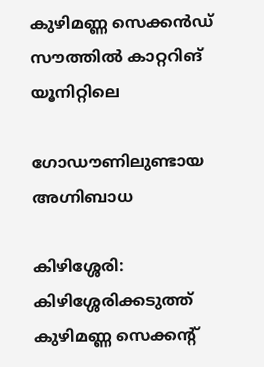കുഴിമണ്ണ സെക്കന്‍ഡ് സൗത്തില്‍ കാറ്ററിങ് യൂനിറ്റിലെ

ഗോഡൗണിലുണ്ടായ അഗ്നിബാധ

കിഴിശ്ശേരി: കിഴിശ്ശേരിക്കടുത്ത് കുഴിമണ്ണ സെക്കന്റ്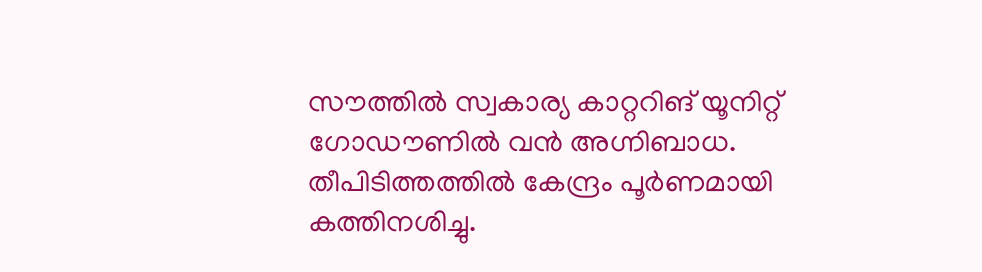സൗത്തില്‍ സ്വകാര്യ കാറ്ററിങ് യൂനിറ്റ് ഗോഡൗണില്‍ വന്‍ അഗ്നിബാധ. തീപിടിത്തത്തില്‍ കേന്ദ്രം പൂര്‍ണമായി കത്തിനശിച്ചു.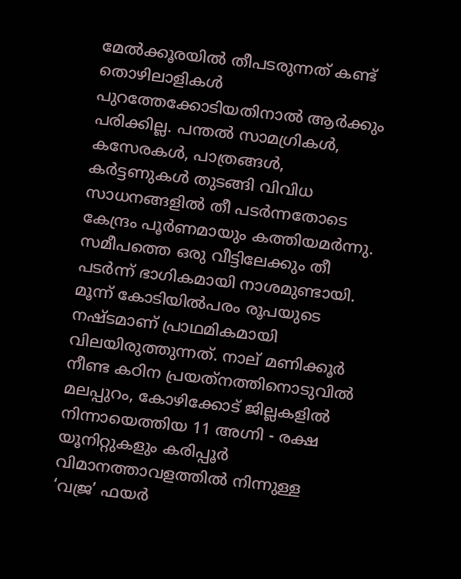മേല്‍ക്കൂരയില്‍ തീപടരുന്നത് കണ്ട് തൊഴിലാളികള്‍ പുറത്തേക്കോടിയതിനാല്‍ ആര്‍ക്കും പരിക്കില്ല. പന്തല്‍ സാമഗ്രികള്‍, കസേരകള്‍, പാത്രങ്ങള്‍, കര്‍ട്ടണുകള്‍ തുടങ്ങി വിവിധ സാധനങ്ങളില്‍ തീ പടര്‍ന്നതോടെ കേന്ദ്രം പൂര്‍ണമായും കത്തിയമര്‍ന്നു. സമീപത്തെ ഒരു വീട്ടിലേക്കും തീ പടര്‍ന്ന് ഭാഗികമായി നാശമുണ്ടായി. മൂന്ന് കോടിയില്‍പരം രൂപയുടെ നഷ്ടമാണ് പ്രാഥമികമായി വിലയിരുത്തുന്നത്. നാല് മണിക്കൂര്‍ നീണ്ട കഠിന പ്രയത്‌നത്തിനൊടുവില്‍ മലപ്പുറം, കോഴിക്കോട് ജില്ലകളില്‍ നിന്നായെത്തിയ 11 അഗ്നി - രക്ഷ യൂനിറ്റുകളും കരിപ്പൂര്‍ വിമാനത്താവളത്തില്‍ നിന്നുള്ള ‘വജ്ര’ ഫയര്‍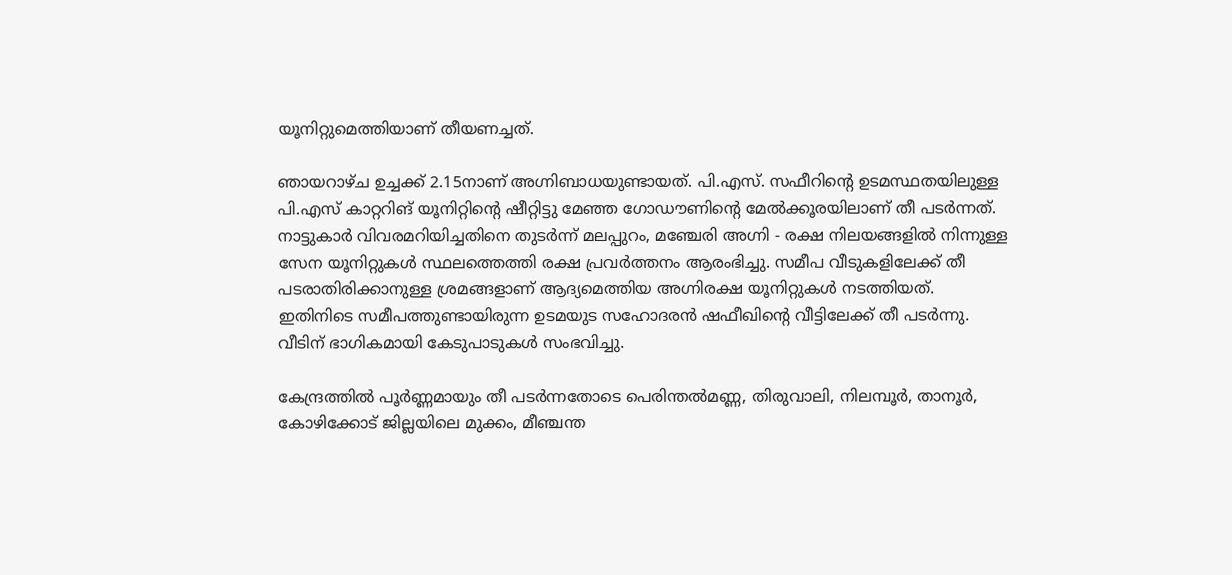യൂനിറ്റുമെത്തിയാണ് തീയണച്ചത്.

ഞായറാഴ്ച ഉച്ചക്ക് 2.15നാണ് അഗ്നിബാധയുണ്ടായത്. പി.എസ്. സഫീറിന്റെ ഉടമസ്ഥതയിലുള്ള പി.എസ് കാറ്ററിങ് യൂനിറ്റിന്റെ ഷീറ്റിട്ടു മേഞ്ഞ ഗോഡൗണിന്റെ മേല്‍ക്കൂരയിലാണ് തീ പടര്‍ന്നത്. നാട്ടുകാര്‍ വിവരമറിയിച്ചതിനെ തുടര്‍ന്ന് മലപ്പുറം, മഞ്ചേരി അഗ്നി - രക്ഷ നിലയങ്ങളില്‍ നിന്നുള്ള സേന യൂനിറ്റുകള്‍ സ്ഥലത്തെത്തി രക്ഷ പ്രവര്‍ത്തനം ആരംഭിച്ചു. സമീപ വീടുകളിലേക്ക് തീ പടരാതിരിക്കാനുള്ള ശ്രമങ്ങളാണ് ആദ്യമെത്തിയ അഗ്നിരക്ഷ യൂനിറ്റുകള്‍ നടത്തിയത്. ഇതിനിടെ സമീപത്തുണ്ടായിരുന്ന ഉടമയുട സഹോദരന്‍ ഷഫീഖിന്റെ വീട്ടിലേക്ക് തീ പടർന്നു. വീടിന് ഭാഗികമായി കേടുപാടുകള്‍ സംഭവിച്ചു.

കേന്ദ്രത്തില്‍ പൂര്‍ണ്ണമായും തീ പടര്‍ന്നതോടെ പെരിന്തല്‍മണ്ണ, തിരുവാലി, നിലമ്പൂര്‍, താനൂര്‍, കോഴിക്കോട് ജില്ലയിലെ മുക്കം, മീഞ്ചന്ത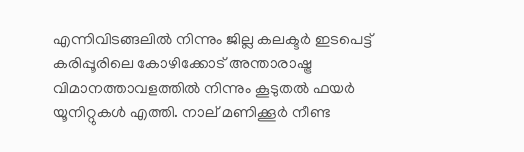എന്നിവിടങ്ങലില്‍ നിന്നും ജില്ല കലക്ടര്‍ ഇടപെട്ട് കരിപ്പൂരിലെ കോഴിക്കോട് അന്താരാഷ്ട്ര വിമാനത്താവളത്തില്‍ നിന്നും കൂടുതല്‍ ഫയര്‍ യൂനിറ്റുകള്‍ എത്തി. നാല് മണിക്കൂര്‍ നീണ്ട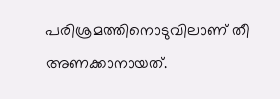പരിശ്രമത്തിനൊടുവിലാണ് തീ അണക്കാനായത്.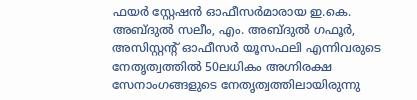ഫയര്‍ സ്റ്റേഷന്‍ ഓഫീസര്‍മാരായ ഇ.കെ. അബ്ദുല്‍ സലീം, എം. അബ്ദുല്‍ ഗഫൂര്‍, അസിസ്റ്റന്റ് ഓഫീസര്‍ യൂസഫലി എന്നിവരുടെ നേതൃത്വത്തില്‍ 50ലധികം അഗ്നിരക്ഷ സേനാംഗങ്ങളുടെ നേതൃത്വത്തിലായിരുന്നു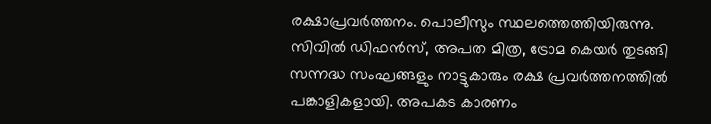രക്ഷാപ്രവര്‍ത്തനം. പൊലീസും സ്ഥലത്തെത്തിയിരുന്നു. സിവില്‍ ഡിഫന്‍സ്, അപത മിത്ര, ട്രോമ കെയര്‍ തുടങ്ങി സന്നദ്ധ സംഘങ്ങളും നാട്ടുകാരും രക്ഷ പ്രവര്‍ത്തനത്തില്‍ പങ്കാളികളായി. അപകട കാരണം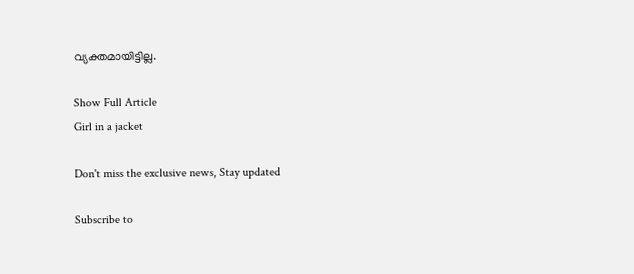വ്യക്തമായിട്ടില്ല.

Show Full Article
Girl in a jacket

Don't miss the exclusive news, Stay updated

Subscribe to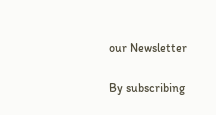our Newsletter

By subscribing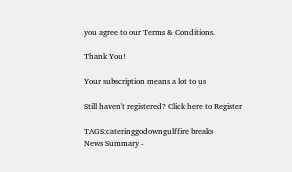you agree to our Terms & Conditions.

Thank You!

Your subscription means a lot to us

Still haven't registered? Click here to Register

TAGS:cateringgodowngulffire breaks
News Summary -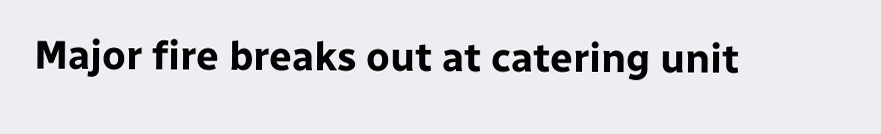Major fire breaks out at catering unit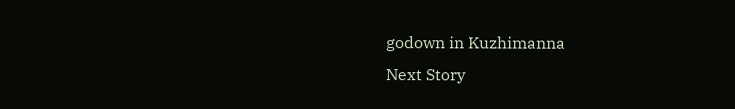godown in Kuzhimanna
Next Story